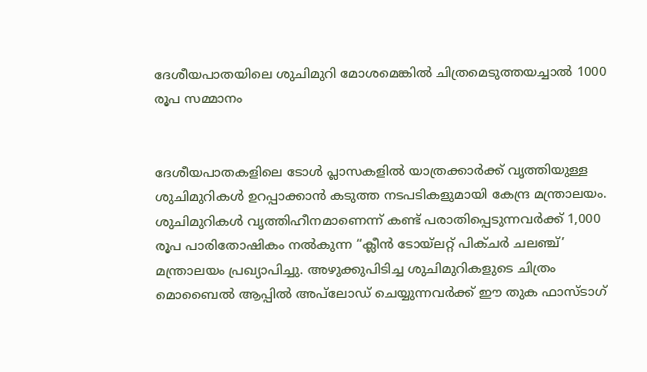ദേശീയപാതയിലെ ശുചിമുറി മോശമെങ്കിൽ ചിത്രമെടുത്തയച്ചാൽ 1000 രൂപ സമ്മാനം


ദേശീയപാതകളിലെ ടോൾ പ്ലാസകളിൽ യാത്രക്കാർക്ക് വൃത്തിയുള്ള ശുചിമുറികൾ ഉറപ്പാക്കാൻ കടുത്ത നടപടികളുമായി കേന്ദ്ര മന്ത്രാലയം. ശുചിമുറികൾ വൃത്തിഹീനമാണെന്ന് കണ്ട് പരാതിപ്പെടുന്നവർക്ക് 1,000 രൂപ പാരിതോഷികം നൽകുന്ന “ക്ലീൻ ടോയ്ലറ്റ് പിക്ചർ ചലഞ്ച്’ മന്ത്രാലയം പ്രഖ്യാപിച്ചു. അഴുക്കുപിടിച്ച ശുചിമുറികളുടെ ചിത്രം മൊബൈൽ ആപ്പിൽ അപ്‌ലോഡ് ചെയ്യുന്നവർക്ക് ഈ തുക ഫാസ്ടാഗ്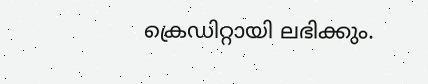ക്രെഡിറ്റായി ലഭിക്കും.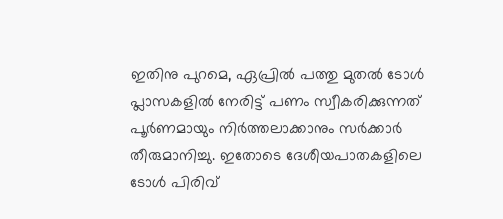ഇതിനു പുറമെ, ഏപ്രിൽ പത്തു മുതൽ ടോൾ പ്ലാസകളിൽ നേരിട്ട് പണം സ്വീകരിക്കുന്നത് പൂർണമായും നിർത്തലാക്കാനും സർക്കാർ തീരുമാനിച്ചു. ഇതോടെ ദേശീയപാതകളിലെ ടോൾ പിരിവ്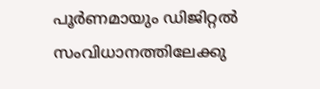പൂർണമായും ഡിജിറ്റൽ സംവിധാനത്തിലേക്കു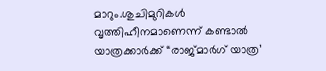മാറും.ശുചിമുറികൾ വൃത്തിഹീനമാണെന്ന് കണ്ടാൽ യാത്രക്കാർക്ക് “രാജ്മാർഗ് യാത്ര’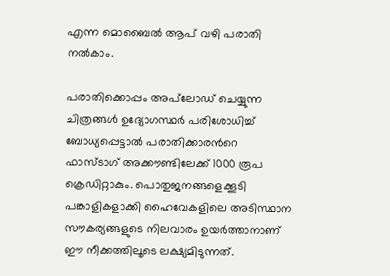എന്ന മൊബൈൽ ആപ് വഴി പരാതി നൽകാം.

പരാതിക്കൊപ്പം അപ്‌ലോഡ് ചെയ്യുന്ന ചിത്രങ്ങൾ ഉദ്യോഗസ്ഥർ പരിശോധിച്ച് ബോധ്യപ്പെട്ടാൽ പരാതിക്കാരന്‍റെ ഫാസ്ടാഗ് അക്കൗണ്ടിലേക്ക് 1000 രൂപ ക്രെഡിറ്റാകും. പൊതുജനങ്ങളെക്കൂടി പങ്കാളികളാക്കി ഹൈവേകളിലെ അടിസ്ഥാന സൗകര്യങ്ങളുടെ നിലവാരം ഉയർത്താനാണ് ഈ നീക്കത്തിലൂടെ ലക്ഷ്യമിടുന്നത്.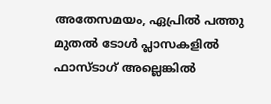അതേസമയം, ഏപ്രിൽ പത്തു മുതൽ ടോൾ പ്ലാസകളിൽ ഫാസ്ടാഗ് അല്ലെങ്കിൽ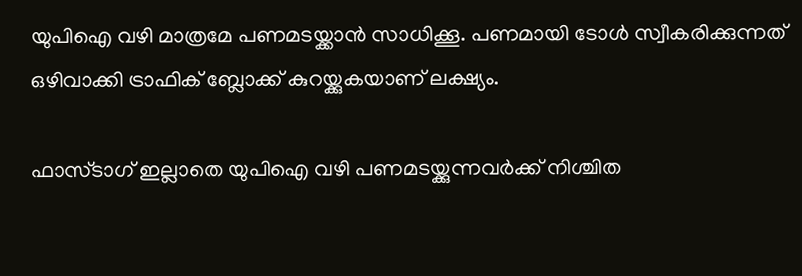യുപിഐ വഴി മാത്രമേ പണമടയ്ക്കാൻ സാധിക്കൂ. പണമായി ടോൾ സ്വീകരിക്കുന്നത് ഒഴിവാക്കി ട്രാഫിക് ബ്ലോക്ക് കുറയ്ക്കുകയാണ് ലക്ഷ്യം.

ഫാസ്ടാഗ് ഇല്ലാതെ യുപിഐ വഴി പണമടയ്ക്കുന്നവർക്ക് നിശ്ചിത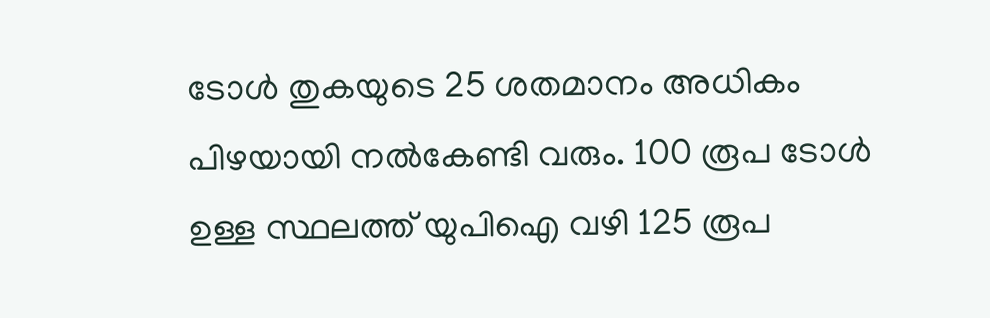ടോൾ തുകയുടെ 25 ശതമാനം അധികം പിഴയായി നൽകേണ്ടി വരും. 100 രൂപ ടോൾ ഉള്ള സ്ഥലത്ത് യുപിഐ വഴി 125 രൂപ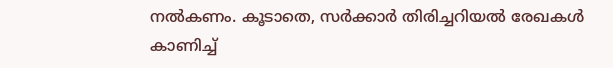നൽകണം. കൂടാതെ, സർക്കാർ തിരിച്ചറിയൽ രേഖകൾ കാണിച്ച്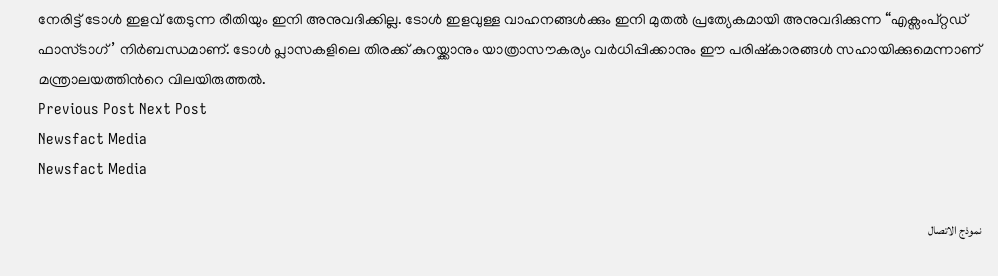നേരിട്ട് ടോൾ ഇളവ് തേടുന്ന രീതിയും ഇനി അനുവദിക്കില്ല. ടോൾ ഇളവുള്ള വാഹനങ്ങൾക്കും ഇനി മുതൽ പ്രത്യേകമായി അനുവദിക്കുന്ന “എക്സംപ്റ്റഡ് ഫാസ്ടാഗ്’ നിർബന്ധമാണ്. ടോൾ പ്ലാസകളിലെ തിരക്ക് കുറയ്ക്കാനും യാത്രാസൗകര്യം വർധിപ്പിക്കാനും ഈ പരിഷ്കാരങ്ങൾ സഹായിക്കുമെന്നാണ് മന്ത്രാലയത്തിന്‍റെ വിലയിരുത്തൽ.
Previous Post Next Post
Newsfact Media
Newsfact Media

نموذج الاتصال